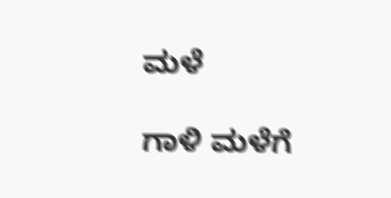ಮಳೆ

ಗಾಳಿ ಮಳೆಗೆ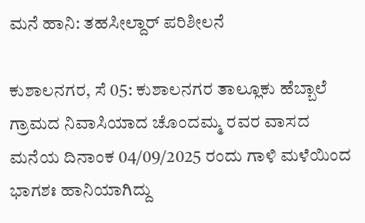ಮನೆ ಹಾನಿ: ತಹಸೀಲ್ದಾರ್ ಪರಿಶೀಲನೆ

ಕುಶಾಲನಗರ, ಸೆ 05: ಕುಶಾಲನಗರ ತಾಲ್ಲೂಕು ಹೆಬ್ಬಾಲೆ ಗ್ರಾಮದ ನಿವಾಸಿಯಾದ ಚೊಂದಮ್ಮ ರವರ ವಾಸದ ಮನೆಯ ದಿನಾಂಕ 04/09/2025 ರಂದು ಗಾಳಿ ಮಳೆಯಿಂದ ಭಾಗಶಃ ಹಾನಿಯಾಗಿದ್ದು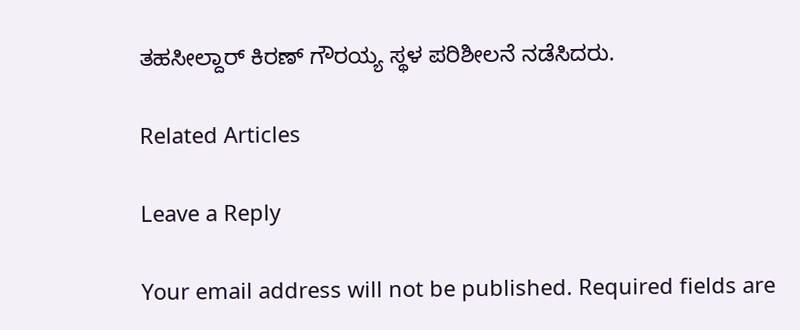ತಹಸೀಲ್ದಾರ್ ಕಿರಣ್ ಗೌರಯ್ಯ ಸ್ಥಳ ಪರಿಶೀಲನೆ ನಡೆಸಿದರು.

Related Articles

Leave a Reply

Your email address will not be published. Required fields are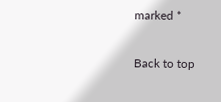marked *

Back to top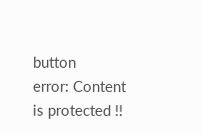button
error: Content is protected !!